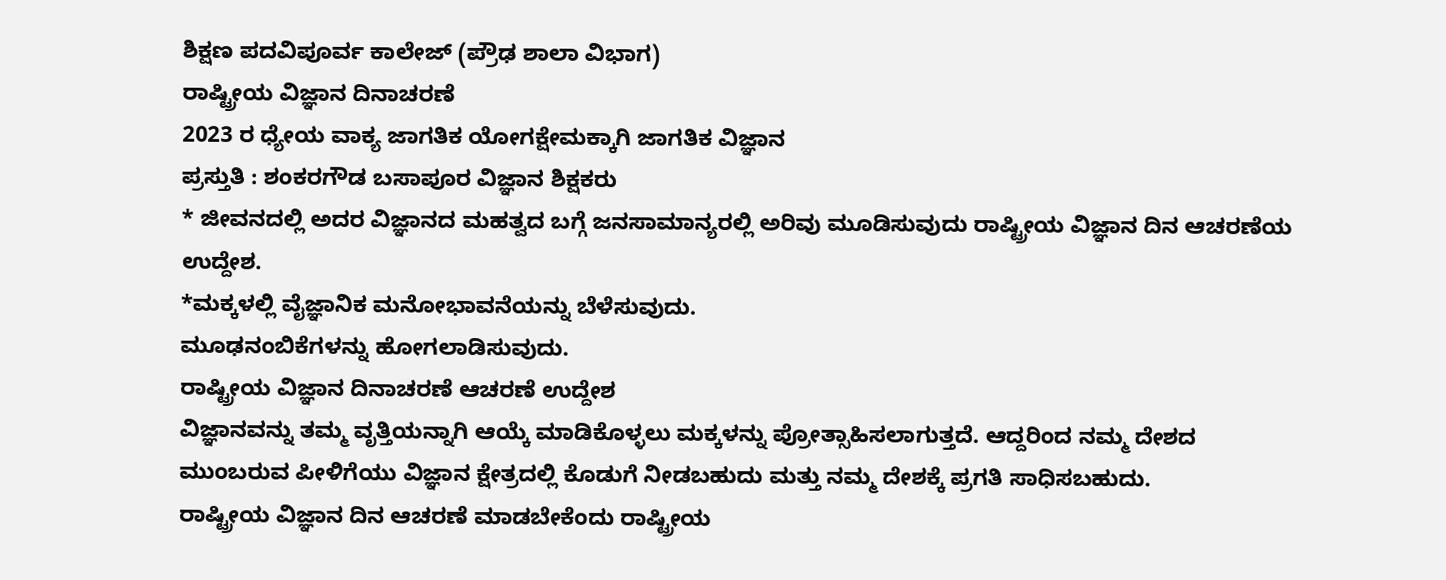ಶಿಕ್ಷಣ ಪದವಿಪೂರ್ವ ಕಾಲೇಜ್ (ಪ್ರೌಢ ಶಾಲಾ ವಿಭಾಗ)
ರಾಷ್ಟ್ರೀಯ ವಿಜ್ಞಾನ ದಿನಾಚರಣೆ
2023 ರ ಧ್ಯೇಯ ವಾಕ್ಯ ಜಾಗತಿಕ ಯೋಗಕ್ಷೇಮಕ್ಕಾಗಿ ಜಾಗತಿಕ ವಿಜ್ಞಾನ
ಪ್ರಸ್ತುತಿ : ಶಂಕರಗೌಡ ಬಸಾಪೂರ ವಿಜ್ಞಾನ ಶಿಕ್ಷಕರು
* ಜೀವನದಲ್ಲಿ ಅದರ ವಿಜ್ಞಾನದ ಮಹತ್ವದ ಬಗ್ಗೆ ಜನಸಾಮಾನ್ಯರಲ್ಲಿ ಅರಿವು ಮೂಡಿಸುವುದು ರಾಷ್ಟ್ರೀಯ ವಿಜ್ಞಾನ ದಿನ ಆಚರಣೆಯ ಉದ್ದೇಶ.
*ಮಕ್ಕಳಲ್ಲಿ ವೈಜ್ಞಾನಿಕ ಮನೋಭಾವನೆಯನ್ನು ಬೆಳೆಸುವುದು.
ಮೂಢನಂಬಿಕೆಗಳನ್ನು ಹೋಗಲಾಡಿಸುವುದು.
ರಾಷ್ಟ್ರೀಯ ವಿಜ್ಞಾನ ದಿನಾಚರಣೆ ಆಚರಣೆ ಉದ್ದೇಶ
ವಿಜ್ಞಾನವನ್ನು ತಮ್ಮ ವೃತ್ತಿಯನ್ನಾಗಿ ಆಯ್ಕೆ ಮಾಡಿಕೊಳ್ಳಲು ಮಕ್ಕಳನ್ನು ಪ್ರೋತ್ಸಾಹಿಸಲಾಗುತ್ತದೆ. ಆದ್ದರಿಂದ ನಮ್ಮ ದೇಶದ ಮುಂಬರುವ ಪೀಳಿಗೆಯು ವಿಜ್ಞಾನ ಕ್ಷೇತ್ರದಲ್ಲಿ ಕೊಡುಗೆ ನೀಡಬಹುದು ಮತ್ತು ನಮ್ಮ ದೇಶಕ್ಕೆ ಪ್ರಗತಿ ಸಾಧಿಸಬಹುದು.
ರಾಷ್ಟ್ರೀಯ ವಿಜ್ಞಾನ ದಿನ ಆಚರಣೆ ಮಾಡಬೇಕೆಂದು ರಾಷ್ಟ್ರೀಯ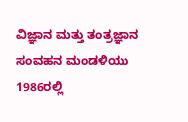ವಿಜ್ಞಾನ ಮತ್ತು ತಂತ್ರಜ್ಞಾನ ಸಂವಹನ ಮಂಡಳಿಯು 1986ರಲ್ಲಿ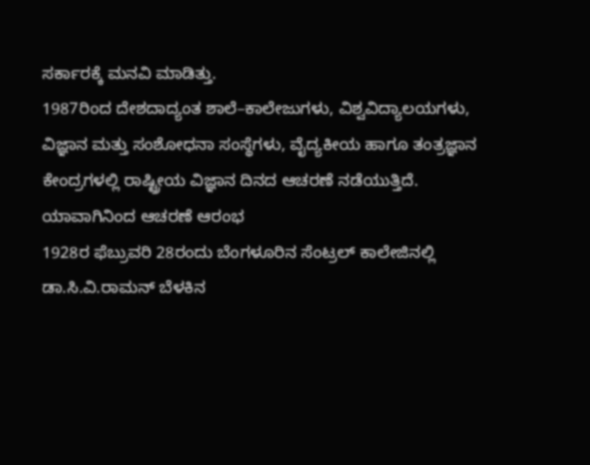ಸರ್ಕಾರಕ್ಕೆ ಮನವಿ ಮಾಡಿತ್ತು.
1987ರಿಂದ ದೇಶದಾದ್ಯಂತ ಶಾಲೆ–ಕಾಲೇಜುಗಳು, ವಿಶ್ವವಿದ್ಯಾಲಯಗಳು, ವಿಜ್ಞಾನ ಮತ್ತು ಸಂಶೋಧನಾ ಸಂಸ್ಥೆಗಳು, ವೈದ್ಯಕೀಯ ಹಾಗೂ ತಂತ್ರಜ್ಞಾನ ಕೇಂದ್ರಗಳಲ್ಲಿ ರಾಷ್ಟ್ರೀಯ ವಿಜ್ಞಾನ ದಿನದ ಆಚರಣೆ ನಡೆಯುತ್ತಿದೆ.
ಯಾವಾಗಿನಿಂದ ಆಚರಣೆ ಆರಂಭ
1928ರ ಫೆಬ್ರುವರಿ 28ರಂದು ಬೆಂಗಳೂರಿನ ಸೆಂಟ್ರಲ್ ಕಾಲೇಜಿನಲ್ಲಿ ಡಾ.ಸಿ.ವಿ.ರಾಮನ್ ಬೆಳಕಿನ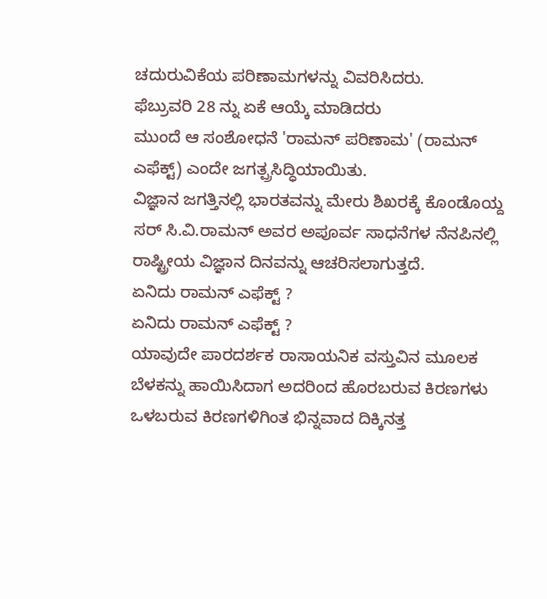ಚದುರುವಿಕೆಯ ಪರಿಣಾಮಗಳನ್ನು ವಿವರಿಸಿದರು.
ಫೆಬ್ರುವರಿ 28 ನ್ನು ಏಕೆ ಆಯ್ಕೆ ಮಾಡಿದರು
ಮುಂದೆ ಆ ಸಂಶೋಧನೆ 'ರಾಮನ್ ಪರಿಣಾಮ' (ರಾಮನ್ ಎಫೆಕ್ಟ್) ಎಂದೇ ಜಗತ್ಪ್ರಸಿದ್ಧಿಯಾಯಿತು.
ವಿಜ್ಞಾನ ಜಗತ್ತಿನಲ್ಲಿ ಭಾರತವನ್ನು ಮೇರು ಶಿಖರಕ್ಕೆ ಕೊಂಡೊಯ್ದ ಸರ್ ಸಿ.ವಿ.ರಾಮನ್ ಅವರ ಅಪೂರ್ವ ಸಾಧನೆಗಳ ನೆನಪಿನಲ್ಲಿ ರಾಷ್ಟ್ರೀಯ ವಿಜ್ಞಾನ ದಿನವನ್ನು ಆಚರಿಸಲಾಗುತ್ತದೆ.
ಏನಿದು ರಾಮನ್ ಎಫೆಕ್ಟ್ ?
ಏನಿದು ರಾಮನ್ ಎಫೆಕ್ಟ್ ?
ಯಾವುದೇ ಪಾರದರ್ಶಕ ರಾಸಾಯನಿಕ ವಸ್ತುವಿನ ಮೂಲಕ ಬೆಳಕನ್ನು ಹಾಯಿಸಿದಾಗ ಅದರಿಂದ ಹೊರಬರುವ ಕಿರಣಗಳು ಒಳಬರುವ ಕಿರಣಗಳಿಗಿಂತ ಭಿನ್ನವಾದ ದಿಕ್ಕಿನತ್ತ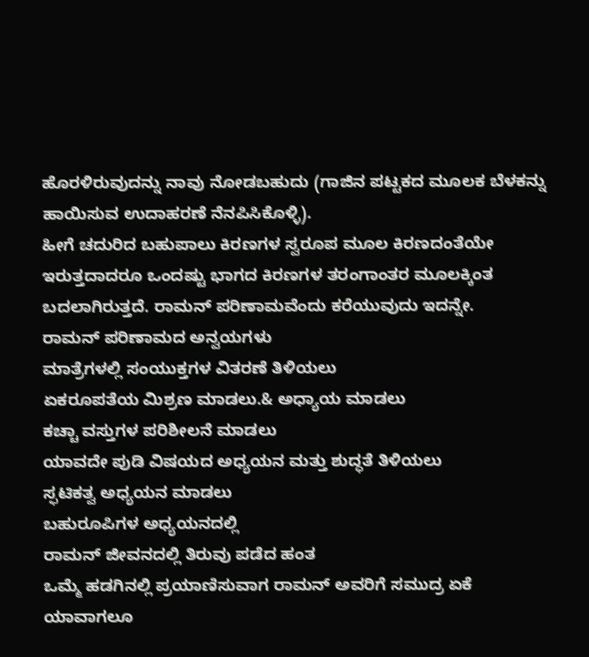ಹೊರಳಿರುವುದನ್ನು ನಾವು ನೋಡಬಹುದು (ಗಾಜಿನ ಪಟ್ಟಕದ ಮೂಲಕ ಬೆಳಕನ್ನು ಹಾಯಿಸುವ ಉದಾಹರಣೆ ನೆನಪಿಸಿಕೊಳ್ಳಿ).
ಹೀಗೆ ಚದುರಿದ ಬಹುಪಾಲು ಕಿರಣಗಳ ಸ್ವರೂಪ ಮೂಲ ಕಿರಣದಂತೆಯೇ ಇರುತ್ತದಾದರೂ ಒಂದಷ್ಟು ಭಾಗದ ಕಿರಣಗಳ ತರಂಗಾಂತರ ಮೂಲಕ್ಕಿಂತ ಬದಲಾಗಿರುತ್ತದೆ. ರಾಮನ್ ಪರಿಣಾಮವೆಂದು ಕರೆಯುವುದು ಇದನ್ನೇ.
ರಾಮನ್ ಪರಿಣಾಮದ ಅನ್ವಯಗಳು
ಮಾತ್ರೆಗಳಲ್ಲಿ ಸಂಯುಕ್ತಗಳ ವಿತರಣೆ ತಿಳಿಯಲು
ಏಕರೂಪತೆಯ ಮಿಶ್ರಣ ಮಾಡಲು.& ಅಧ್ಯಾಯ ಮಾಡಲು
ಕಚ್ಚಾ ವಸ್ತುಗಳ ಪರಿಶೀಲನೆ ಮಾಡಲು
ಯಾವದೇ ಪುಡಿ ವಿಷಯದ ಅಧ್ಯಯನ ಮತ್ತು ಶುದ್ಧತೆ ತಿಳಿಯಲು
ಸ್ಫಟಿಕತ್ವ ಅಧ್ಯಯನ ಮಾಡಲು
ಬಹುರೂಪಿಗಳ ಅಧ್ಯಯನದಲ್ಲಿ
ರಾಮನ್ ಜೀವನದಲ್ಲಿ ತಿರುವು ಪಡೆದ ಹಂತ
ಒಮ್ಮೆ ಹಡಗಿನಲ್ಲಿ ಪ್ರಯಾಣಿಸುವಾಗ ರಾಮನ್ ಅವರಿಗೆ ಸಮುದ್ರ ಏಕೆ ಯಾವಾಗಲೂ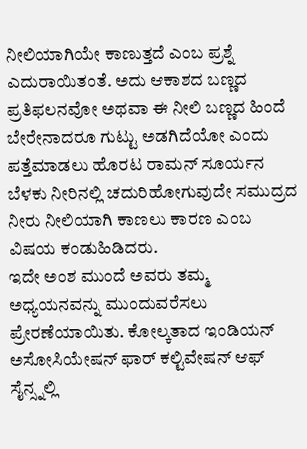ನೀಲಿಯಾಗಿಯೇ ಕಾಣುತ್ತದೆ ಎಂಬ ಪ್ರಶ್ನೆ ಎದುರಾಯಿತಂತೆ. ಅದು ಆಕಾಶದ ಬಣ್ಣದ ಪ್ರತಿಫಲನವೋ ಅಥವಾ ಈ ನೀಲಿ ಬಣ್ಣದ ಹಿಂದೆ ಬೇರೇನಾದರೂ ಗುಟ್ಟು ಅಡಗಿದೆಯೋ ಎಂದು ಪತ್ತೆಮಾಡಲು ಹೊರಟ ರಾಮನ್ ಸೂರ್ಯನ ಬೆಳಕು ನೀರಿನಲ್ಲಿ ಚದುರಿಹೋಗುವುದೇ ಸಮುದ್ರದ ನೀರು ನೀಲಿಯಾಗಿ ಕಾಣಲು ಕಾರಣ ಎಂಬ ವಿಷಯ ಕಂಡುಹಿಡಿದರು.
ಇದೇ ಅಂಶ ಮುಂದೆ ಅವರು ತಮ್ಮ ಅಧ್ಯಯನವನ್ನು ಮುಂದುವರೆಸಲು ಪ್ರೇರಣೆಯಾಯಿತು. ಕೋಲ್ಕತಾದ ಇಂಡಿಯನ್ ಅಸೋಸಿಯೇಷನ್ ಫಾರ್ ಕಲ್ಟಿವೇಷನ್ ಆಫ್ ಸೈನ್ಸ್ನಲ್ಲಿ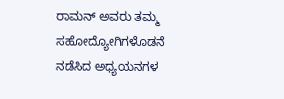ರಾಮನ್ ಅವರು ತಮ್ಮ ಸಹೋದ್ಯೋಗಿಗಳೊಡನೆ ನಡೆಸಿದ ಅಧ್ಯಯನಗಳ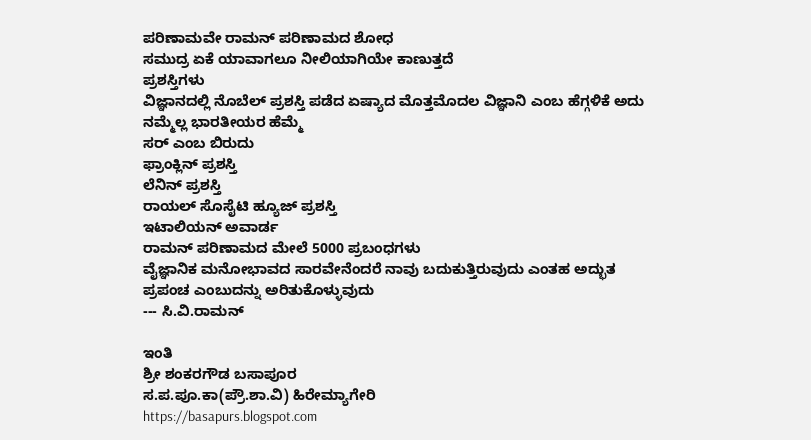ಪರಿಣಾಮವೇ ರಾಮನ್ ಪರಿಣಾಮದ ಶೋಧ
ಸಮುದ್ರ ಏಕೆ ಯಾವಾಗಲೂ ನೀಲಿಯಾಗಿಯೇ ಕಾಣುತ್ತದೆ
ಪ್ರಶಸ್ತಿಗಳು
ವಿಜ್ಞಾನದಲ್ಲಿ ನೊಬೆಲ್ ಪ್ರಶಸ್ತಿ ಪಡೆದ ಏಷ್ಯಾದ ಮೊತ್ತಮೊದಲ ವಿಜ್ಞಾನಿ ಎಂಬ ಹೆಗ್ಗಳಿಕೆ ಅದು ನಮ್ಮೆಲ್ಲ ಭಾರತೀಯರ ಹೆಮ್ಮೆ
ಸರ್ ಎಂಬ ಬಿರುದು
ಫ್ರಾಂಕ್ಲಿನ್ ಪ್ರಶಸ್ತಿ
ಲೆನಿನ್ ಪ್ರಶಸ್ತಿ
ರಾಯಲ್ ಸೊಸೈಟಿ ಹ್ಯೂಜ್ ಪ್ರಶಸ್ತಿ
ಇಟಾಲಿಯನ್ ಅವಾರ್ಡ
ರಾಮನ್ ಪರಿಣಾಮದ ಮೇಲೆ 5000 ಪ್ರಬಂಧಗಳು
ವೈಜ್ಞಾನಿಕ ಮನೋಭಾವದ ಸಾರವೇನೆಂದರೆ ನಾವು ಬದುಕುತ್ತಿರುವುದು ಎಂತಹ ಅದ್ಭುತ ಪ್ರಪಂಚ ಎಂಬುದನ್ನು ಅರಿತುಕೊಳ್ಳುವುದು
--- ಸಿ.ವಿ.ರಾಮನ್

ಇಂತಿ
ಶ್ರೀ ಶಂಕರಗೌಡ ಬಸಾಪೂರ
ಸ.ಪ.ಪೂ.ಕಾ(ಪ್ರೌ.ಶಾ.ವಿ) ಹಿರೇಮ್ಯಾಗೇರಿ
https://basapurs.blogspot.com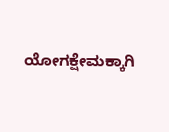ಯೋಗಕ್ಷೇಮಕ್ಕಾಗಿ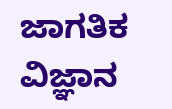ಜಾಗತಿಕ ವಿಜ್ಞಾನ